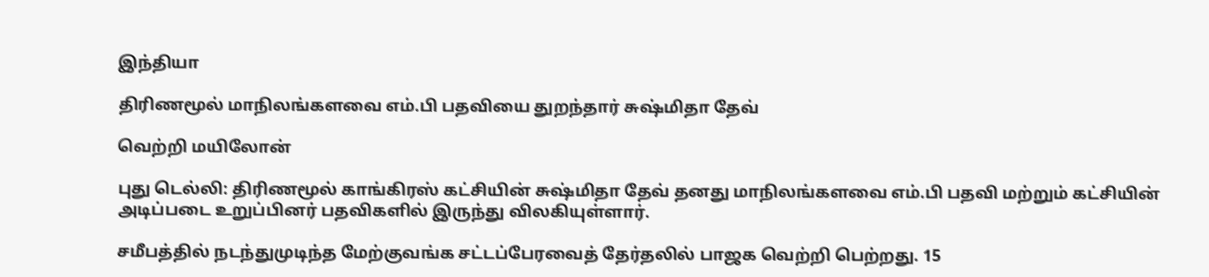இந்தியா

திரிணமூல் மாநிலங்களவை எம்.பி பதவியை துறந்தார் சுஷ்மிதா தேவ்

வெற்றி மயிலோன்

புது டெல்லி: திரிணமூல் காங்கிரஸ் கட்சியின் சுஷ்மிதா தேவ் தனது மாநிலங்களவை எம்.பி பதவி மற்றும் கட்சியின் அடிப்படை உறுப்பினர் பதவிகளில் இருந்து விலகியுள்ளார்.

சமீபத்தில் நடந்துமுடிந்த மேற்குவங்க சட்டப்பேரவைத் தேர்தலில் பாஜக வெற்றி பெற்றது. 15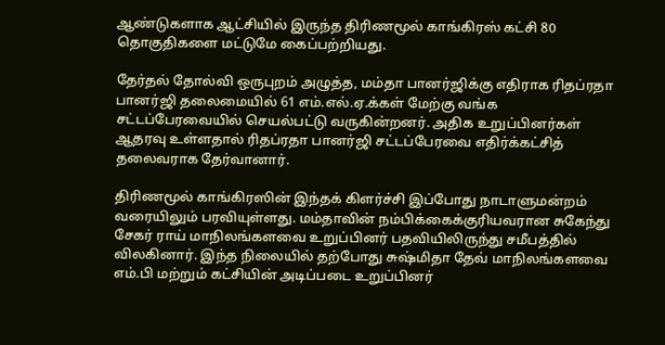ஆண்டுகளாக ஆட்சியில் இருந்த திரிணமூல் காங்கிரஸ் கட்சி 80 தொகுதிகளை மட்டுமே கைப்பற்றியது.

தேர்தல் தோல்வி ஒருபுறம் அழுத்த, மம்தா பானர்ஜிக்கு எதிராக ரிதப்ரதா பானர்ஜி தலைமையில் 61 எம்.எல்.ஏ.க்கள் மேற்கு வங்க சட்டப்பேரவையில் செயல்பட்டு வருகின்றனர். அதிக உறுப்பினர்கள் ஆதரவு உள்ளதால் ரிதப்ரதா பானர்ஜி சட்டப்பேரவை எதிர்க்கட்சித் தலைவராக தேர்வானார்.

திரிணமூல் காங்கிரஸின் இந்தக் கிளர்ச்சி இப்போது நாடாளுமன்றம் வரையிலும் பரவியுள்ளது. மம்தாவின் நம்பிக்கைக்குரியவரான சுகேந்து சேகர் ராய் மாநிலங்களவை உறுப்பினர் பதவியிலிருந்து சமீபத்தில் விலகினார். இந்த நிலையில் தற்போது சுஷ்மிதா தேவ் மாநிலங்களவை எம்.பி மற்றும் கட்சியின் அடிப்படை உறுப்பினர்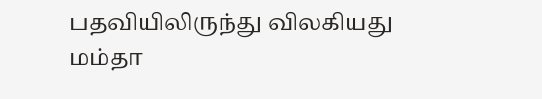பதவியிலிருந்து விலகியது மம்தா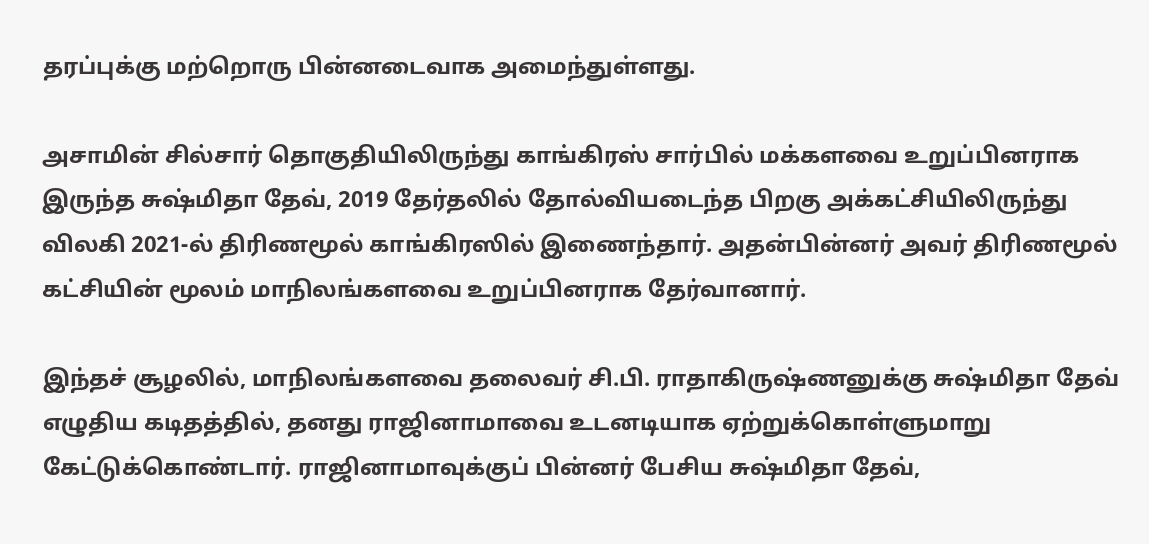தரப்புக்கு மற்றொரு பின்னடைவாக அமைந்துள்ளது.

அசாமின் சில்சார் தொகுதியிலிருந்து காங்கிரஸ் சார்பில் மக்களவை உறுப்பினராக இருந்த சுஷ்மிதா தேவ், 2019 தேர்தலில் தோல்வியடைந்த பிறகு அக்கட்சியிலிருந்து விலகி 2021-ல் திரிணமூல் காங்கிரஸில் இணைந்தார். அதன்பின்னர் அவர் திரிணமூல் கட்சியின் மூலம் மாநிலங்களவை உறுப்பினராக தேர்வானார்.

இந்தச் சூழலில், மாநிலங்களவை தலைவர் சி.பி. ராதாகிருஷ்ணனுக்கு சுஷ்மிதா தேவ் எழுதிய கடிதத்தில், தனது ராஜினாமாவை உடனடியாக ஏற்றுக்கொள்ளுமாறு கேட்டுக்கொண்டார். ராஜினாமாவுக்குப் பின்னர் பேசிய சுஷ்மிதா தேவ்,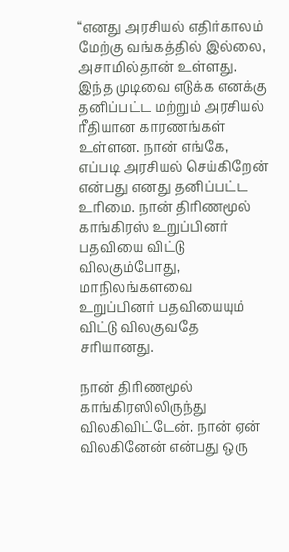“எனது அரசியல் எதிர்காலம் மேற்கு வங்கத்தில் இல்லை, அசாமில்தான் உள்ளது. இந்த முடிவை எடுக்க எனக்கு தனிப்பட்ட மற்றும் அரசியல் ரீதியான காரணங்கள் உள்ளன. நான் எங்கே, எப்படி அரசியல் செய்கிறேன் என்பது எனது தனிப்பட்ட உரிமை. நான் திரிணமூல் காங்கிரஸ் உறுப்பினர் பதவியை விட்டு விலகும்போது, மாநிலங்களவை உறுப்பினர் பதவியையும் விட்டு விலகுவதே சரியானது.

நான் திரிணமூல் காங்கிரஸிலிருந்து விலகிவிட்டேன். நான் ஏன் விலகினேன் என்பது ஒரு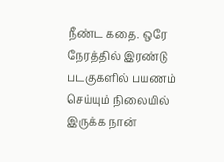நீண்ட கதை. ஒரே நேரத்தில் இரண்டு படகுகளில் பயணம் செய்யும் நிலையில் இருக்க நான்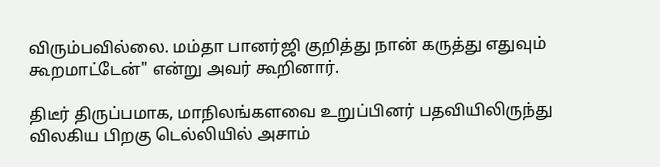விரும்பவில்லை. மம்தா பானர்ஜி குறித்து நான் கருத்து எதுவும் கூறமாட்டேன்" என்று அவர் கூறினார்.

திடீர் திருப்பமாக, மாநிலங்களவை உறுப்பினர் பதவியிலிருந்து விலகிய பிறகு டெல்லியில் அசாம்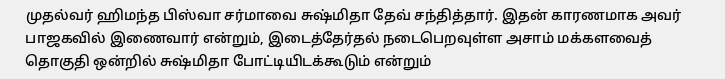முதல்வர் ஹிமந்த பிஸ்வா சர்மாவை சுஷ்மிதா தேவ் சந்தித்தார். இதன் காரணமாக அவர் பாஜகவில் இணைவார் என்றும், இடைத்தேர்தல் நடைபெறவுள்ள அசாம் மக்களவைத் தொகுதி ஒன்றில் சுஷ்மிதா போட்டியிடக்கூடும் என்றும்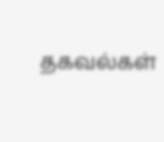தகவல்கள்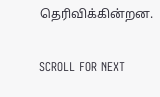தெரிவிக்கின்றன.

SCROLL FOR NEXT